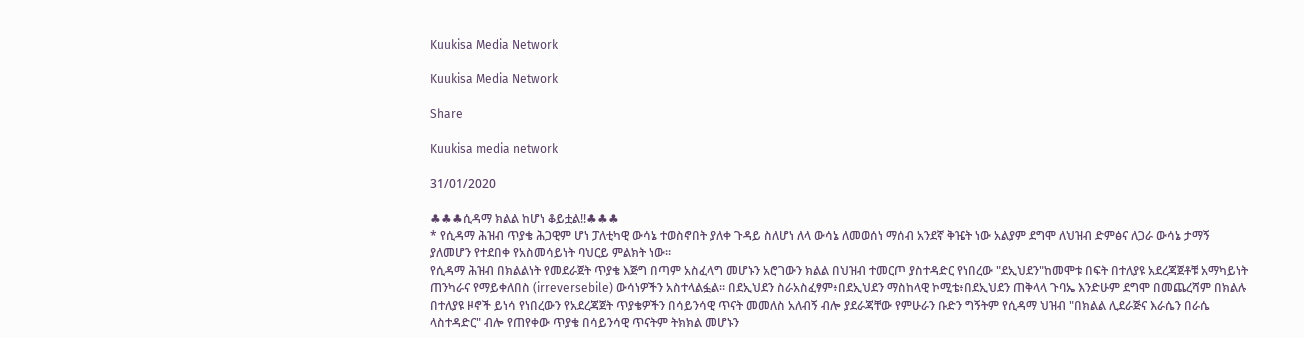Kuukisa Media Network

Kuukisa Media Network

Share

Kuukisa media network

31/01/2020

♣♣♣ሲዳማ ክልል ከሆነ ቆይቷል!!♣♣♣
* የሲዳማ ሕዝብ ጥያቄ ሕጋዊም ሆነ ፓለቲካዊ ውሳኔ ተወስኖበት ያለቀ ጉዳይ ስለሆነ ለላ ውሳኔ ለመወሰነ ማሰብ አንደኛ ቅዤት ነው አልያም ደግሞ ለህዝብ ድምፅና ለጋራ ውሳኔ ታማኝ ያለመሆን የተደበቀ የአስመሳይነት ባህርይ ምልክት ነው።
የሲዳማ ሕዝብ በክልልነት የመደራጀት ጥያቄ እጅግ በጣም አስፈላግ መሆኑን አሮገውን ክልል በህዝብ ተመርጦ ያስተዳድር የነበረው "ደኢህደን"ከመሞቱ በፍት በተለያዩ አደረጃጀቶቹ አማካይነት ጠንካራና የማይቀለበስ (irreversebile) ውሳነዎችን አስተላልፏል። በደኢህደን ስራአስፈፃም፥በደኢህደን ማስከላዊ ኮሚቴ፥በደኢህደን ጠቅላላ ጉባኤ እንድሁም ደግሞ በመጨረሻም በክልሉ በተለያዩ ዞኖች ይነሳ የነበረውን የአደረጃጀት ጥያቄዎችን በሳይንሳዊ ጥናት መመለስ አለብኝ ብሎ ያደራጃቸው የምሁራን ቡድን ግኝትም የሲዳማ ህዝብ "በክልል ሊደራጅና እራሴን በራሴ ላስተዳድር" ብሎ የጠየቀው ጥያቄ በሳይንሳዊ ጥናትም ትክክል መሆኑን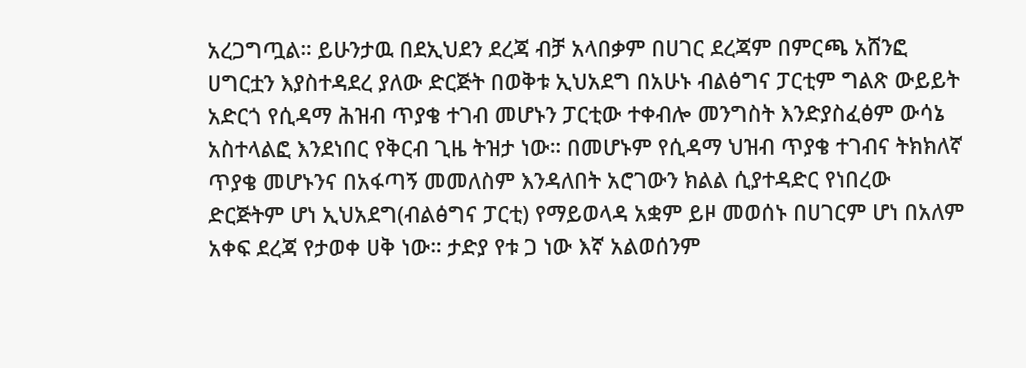አረጋግጧል። ይሁንታዉ በደኢህደን ደረጃ ብቻ አላበቃም በሀገር ደረጃም በምርጫ አሸንፎ ሀግርቷን እያስተዳደረ ያለው ድርጅት በወቅቱ ኢህአደግ በአሁኑ ብልፅግና ፓርቲም ግልጽ ውይይት አድርጎ የሲዳማ ሕዝብ ጥያቄ ተገብ መሆኑን ፓርቲው ተቀብሎ መንግስት እንድያስፈፅም ውሳኔ አስተላልፎ እንደነበር የቅርብ ጊዜ ትዝታ ነው። በመሆኑም የሲዳማ ህዝብ ጥያቄ ተገብና ትክክለኛ ጥያቄ መሆኑንና በአፋጣኝ መመለስም እንዳለበት አሮገውን ክልል ሲያተዳድር የነበረው ድርጅትም ሆነ ኢህአደግ(ብልፅግና ፓርቲ) የማይወላዳ አቋም ይዞ መወሰኑ በሀገርም ሆነ በአለም አቀፍ ደረጃ የታወቀ ሀቅ ነው። ታድያ የቱ ጋ ነው እኛ አልወሰንም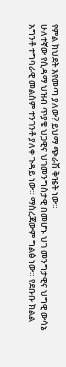የምል ክህደት እየመጣ ያለው? ይህማ ጭራሽ ቅዤት ነው።
ሁለተኛው የሲዳማ ህዝብ ጥያቄ ህጋዊና ህገመንግስታዊ በመሆኑ ህገ መንግታዊና ህግዊ ውሳኔ አግንቶ ተግባራዊ መልስም ተንገንቶ ያለቀ ጉዳይ ነው። ማስረጃውም ግልፅ ነው። የደቡቡ ክልል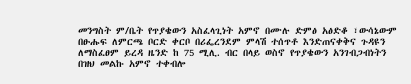መንግስት ም/ቤት የጥያቄውን አስፈላጊነት አምኖ በሙሉ ድምፅ አፅድቆ ፣ውሳኔውም በፁሑፍ ለምርጫ ቦርድ ቀርቦ በሪፌረንደም ምላሽ ተሰጥቶ እንድጠናቀቅና ጉዳዩን ለማስፈፀም ይረዳ ዜንድ ከ 75 ሚሊ. ብር በላይ ወስኖ የጥያቄውን አንገብጋብነትን በዝህ መልኩ አምኖ ተቀብሎ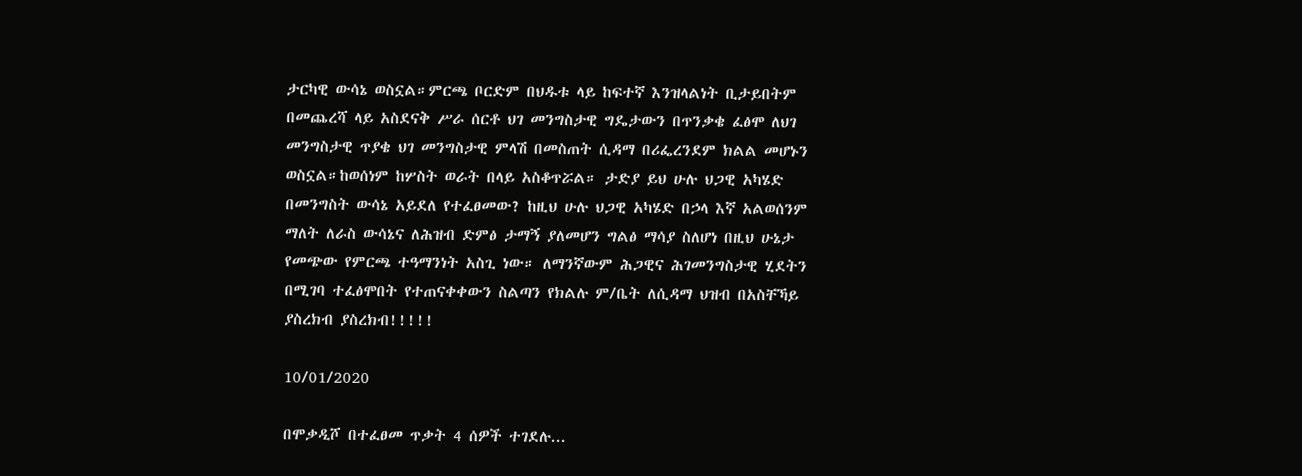ታርካዊ ውሳኔ ወስኗል።ምርጫ ቦርድም በህዱቱ ላይ ከፍተኛ እንዝላልነት ቢታይበትም በመጨረሻ ላይ አስደናቅ ሥራ ሰርቶ ህገ መንግስታዊ ግዴታውን በጥንቃቄ ፈፅሞ ለህገ መንግስታዊ ጥያቄ ህገ መንግስታዊ ምላሽ በመስጠት ሲዳማ በሪፌረንደም ክልል መሆኑን ወስኗል።ከወሰነም ከሦስት ወራት በላይ አስቆጥሯል። ታድያ ይህ ሁሉ ህጋዊ አካሄድ በመንግስት ውሳኔ አይደለ የተፈፀመው? ከዚህ ሁሉ ህጋዊ አካሄድ በኃላ እኛ አልወሰንም ማለት ለራስ ውሳኔና ለሕዝብ ድምፅ ታማኝ ያለመሆን ግልፅ ማሳያ ስለሆነ በዚህ ሁኔታ የመጭው የምርጫ ተዓማንነት አስጊ ነው። ለማንኛውም ሕጋዊና ሕገመንግስታዊ ሂደትን በሚገባ ተፈፅሞበት የተጠናቀቀውን ስልጣን የክልሉ ም/ቤት ለሲዳማ ህዝብ በአስቸኻይ ያስረክብ ያስረክብ!!!!!

10/01/2020

በሞቃዲሾ በተፈፀመ ጥቃት 4 ሰዎች ተገደሉ...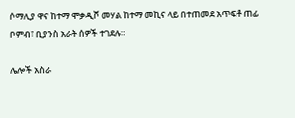ሶማሊያ ዋና ከተማ ሞቃዲሾ መሃል ከተማ መኪና ላይ በተጠመደ አጥፍቶ ጠፊ ቦምብ፣ ቢያንስ አራት ሰዎች ተገደሉ።

ሌሎች አስራ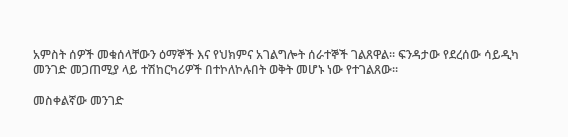አምስት ሰዎች መቁሰላቸውን ዕማኞች እና የህክምና አገልግሎት ሰራተኞች ገልጸዋል። ፍንዳታው የደረሰው ሳይዲካ መንገድ መጋጠሚያ ላይ ተሽከርካሪዎች በተኮለኮሉበት ወቅት መሆኑ ነው የተገልጸው።

መስቀልኛው መንገድ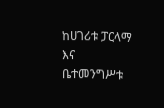ከሀገሪቱ ፓርላማ እና ቤተመንግሥቱ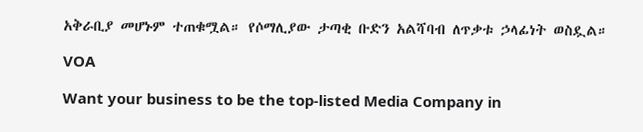አቅራቢያ መሆኑም ተጠቁሟል። የሶማሊያው ታጣቂ ቡድን አልሻባብ ለጥቃቱ ኃላፊነት ወስዷል።

VOA

Want your business to be the top-listed Media Company in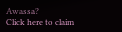Awassa?
Click here to claim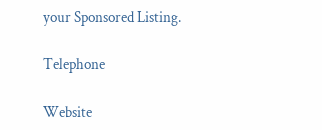your Sponsored Listing.

Telephone

Website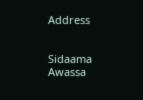Address


Sidaama
Awassa